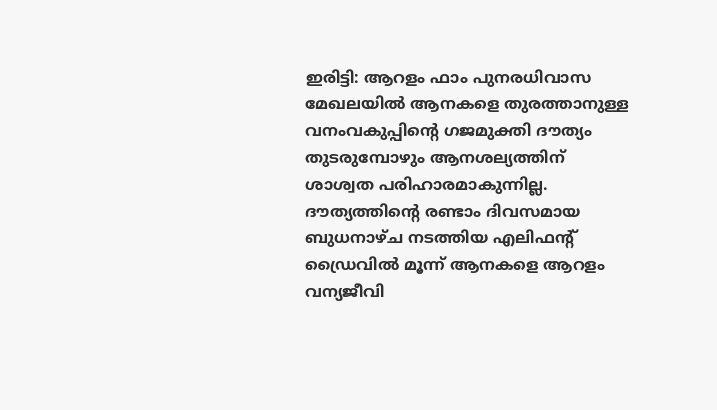ഇരിട്ടി: ആറളം ഫാം പുനരധിവാസ മേഖലയിൽ ആനകളെ തുരത്താനുള്ള വനംവകുപ്പിന്റെ ഗജമുക്തി ദൗത്യം തുടരുമ്പോഴും ആനശല്യത്തിന് ശാശ്വത പരിഹാരമാകുന്നില്ല. ദൗത്യത്തിന്റെ രണ്ടാം ദിവസമായ ബുധനാഴ്ച നടത്തിയ എലിഫന്റ് ഡ്രൈവിൽ മൂന്ന് ആനകളെ ആറളം വന്യജീവി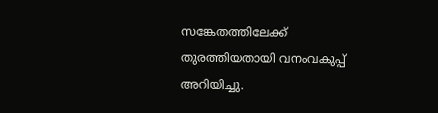സങ്കേതത്തിലേക്ക് തുരത്തിയതായി വനംവകുപ്പ് അറിയിച്ചു.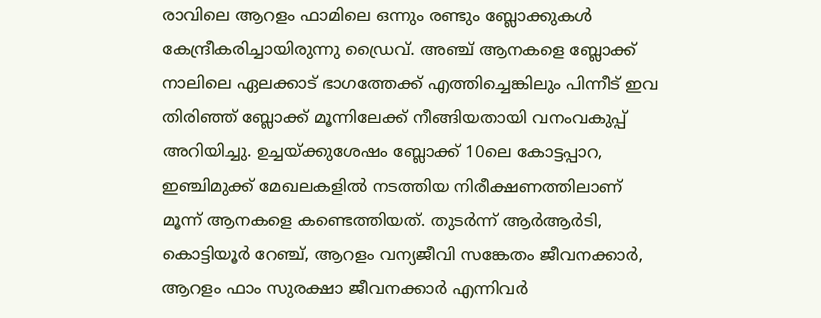രാവിലെ ആറളം ഫാമിലെ ഒന്നും രണ്ടും ബ്ലോക്കുകൾ കേന്ദ്രീകരിച്ചായിരുന്നു ഡ്രൈവ്. അഞ്ച് ആനകളെ ബ്ലോക്ക് നാലിലെ ഏലക്കാട് ഭാഗത്തേക്ക് എത്തിച്ചെങ്കിലും പിന്നീട് ഇവ തിരിഞ്ഞ് ബ്ലോക്ക് മൂന്നിലേക്ക് നീങ്ങിയതായി വനംവകുപ്പ് അറിയിച്ചു. ഉച്ചയ്ക്കുശേഷം ബ്ലോക്ക് 10ലെ കോട്ടപ്പാറ, ഇഞ്ചിമുക്ക് മേഖലകളിൽ നടത്തിയ നിരീക്ഷണത്തിലാണ് മൂന്ന് ആനകളെ കണ്ടെത്തിയത്. തുടർന്ന് ആർആർടി, കൊട്ടിയൂർ റേഞ്ച്, ആറളം വന്യജീവി സങ്കേതം ജീവനക്കാർ, ആറളം ഫാം സുരക്ഷാ ജീവനക്കാർ എന്നിവർ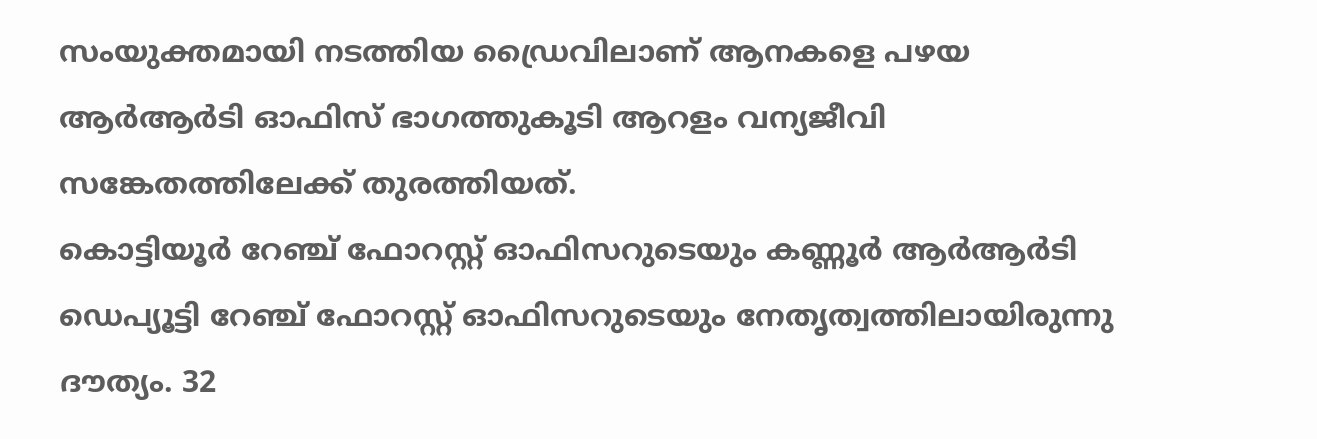സംയുക്തമായി നടത്തിയ ഡ്രൈവിലാണ് ആനകളെ പഴയ ആർആർടി ഓഫിസ് ഭാഗത്തുകൂടി ആറളം വന്യജീവി സങ്കേതത്തിലേക്ക് തുരത്തിയത്.
കൊട്ടിയൂർ റേഞ്ച് ഫോറസ്റ്റ് ഓഫിസറുടെയും കണ്ണൂർ ആർആർടി ഡെപ്യൂട്ടി റേഞ്ച് ഫോറസ്റ്റ് ഓഫിസറുടെയും നേതൃത്വത്തിലായിരുന്നു ദൗത്യം. 32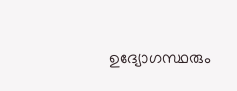ഉദ്യോഗസ്ഥരും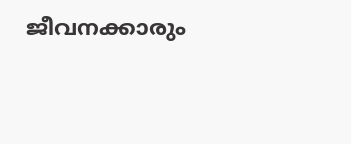ജീവനക്കാരും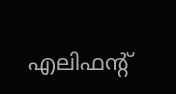എലിഫന്റ്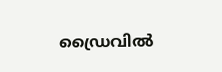ഡ്രൈവിൽ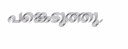പങ്കെടുത്തു.